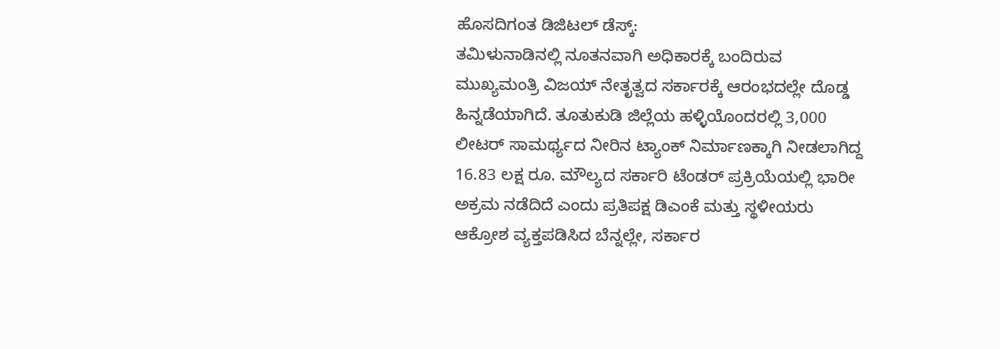ಹೊಸದಿಗಂತ ಡಿಜಿಟಲ್ ಡೆಸ್ಕ್:
ತಮಿಳುನಾಡಿನಲ್ಲಿ ನೂತನವಾಗಿ ಅಧಿಕಾರಕ್ಕೆ ಬಂದಿರುವ ಮುಖ್ಯಮಂತ್ರಿ ವಿಜಯ್ ನೇತೃತ್ವದ ಸರ್ಕಾರಕ್ಕೆ ಆರಂಭದಲ್ಲೇ ದೊಡ್ಡ ಹಿನ್ನಡೆಯಾಗಿದೆ. ತೂತುಕುಡಿ ಜಿಲ್ಲೆಯ ಹಳ್ಳಿಯೊಂದರಲ್ಲಿ 3,000 ಲೀಟರ್ ಸಾಮರ್ಥ್ಯದ ನೀರಿನ ಟ್ಯಾಂಕ್ ನಿರ್ಮಾಣಕ್ಕಾಗಿ ನೀಡಲಾಗಿದ್ದ 16.83 ಲಕ್ಷ ರೂ. ಮೌಲ್ಯದ ಸರ್ಕಾರಿ ಟೆಂಡರ್ ಪ್ರಕ್ರಿಯೆಯಲ್ಲಿ ಭಾರೀ ಅಕ್ರಮ ನಡೆದಿದೆ ಎಂದು ಪ್ರತಿಪಕ್ಷ ಡಿಎಂಕೆ ಮತ್ತು ಸ್ಥಳೀಯರು ಆಕ್ರೋಶ ವ್ಯಕ್ತಪಡಿಸಿದ ಬೆನ್ನಲ್ಲೇ, ಸರ್ಕಾರ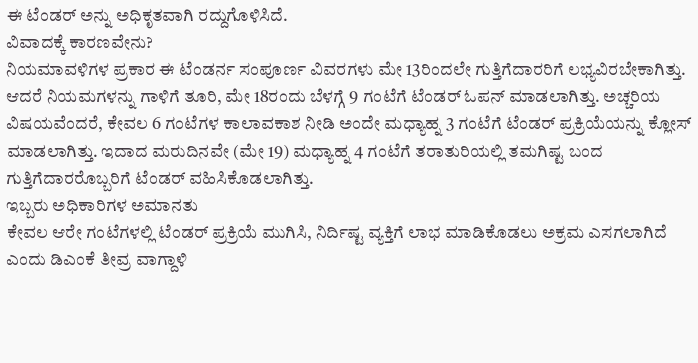ಈ ಟೆಂಡರ್ ಅನ್ನು ಅಧಿಕೃತವಾಗಿ ರದ್ದುಗೊಳಿಸಿದೆ.
ವಿವಾದಕ್ಕೆ ಕಾರಣವೇನು?
ನಿಯಮಾವಳಿಗಳ ಪ್ರಕಾರ ಈ ಟೆಂಡರ್ನ ಸಂಪೂರ್ಣ ವಿವರಗಳು ಮೇ 13ರಿಂದಲೇ ಗುತ್ತಿಗೆದಾರರಿಗೆ ಲಭ್ಯವಿರಬೇಕಾಗಿತ್ತು. ಆದರೆ ನಿಯಮಗಳನ್ನು ಗಾಳಿಗೆ ತೂರಿ, ಮೇ 18ರಂದು ಬೆಳಗ್ಗೆ 9 ಗಂಟೆಗೆ ಟೆಂಡರ್ ಓಪನ್ ಮಾಡಲಾಗಿತ್ತು. ಅಚ್ಚರಿಯ ವಿಷಯವೆಂದರೆ, ಕೇವಲ 6 ಗಂಟೆಗಳ ಕಾಲಾವಕಾಶ ನೀಡಿ ಅಂದೇ ಮಧ್ಯಾಹ್ನ 3 ಗಂಟೆಗೆ ಟೆಂಡರ್ ಪ್ರಕ್ರಿಯೆಯನ್ನು ಕ್ಲೋಸ್ ಮಾಡಲಾಗಿತ್ತು. ಇದಾದ ಮರುದಿನವೇ (ಮೇ 19) ಮಧ್ಯಾಹ್ನ 4 ಗಂಟೆಗೆ ತರಾತುರಿಯಲ್ಲಿ ತಮಗಿಷ್ಟ ಬಂದ ಗುತ್ತಿಗೆದಾರರೊಬ್ಬರಿಗೆ ಟೆಂಡರ್ ವಹಿಸಿಕೊಡಲಾಗಿತ್ತು.
ಇಬ್ಬರು ಅಧಿಕಾರಿಗಳ ಅಮಾನತು
ಕೇವಲ ಆರೇ ಗಂಟೆಗಳಲ್ಲಿ ಟೆಂಡರ್ ಪ್ರಕ್ರಿಯೆ ಮುಗಿಸಿ, ನಿರ್ದಿಷ್ಟ ವ್ಯಕ್ತಿಗೆ ಲಾಭ ಮಾಡಿಕೊಡಲು ಅಕ್ರಮ ಎಸಗಲಾಗಿದೆ ಎಂದು ಡಿಎಂಕೆ ತೀವ್ರ ವಾಗ್ದಾಳಿ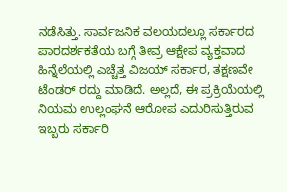ನಡೆಸಿತ್ತು. ಸಾರ್ವಜನಿಕ ವಲಯದಲ್ಲೂ ಸರ್ಕಾರದ ಪಾರದರ್ಶಕತೆಯ ಬಗ್ಗೆ ತೀವ್ರ ಆಕ್ಷೇಪ ವ್ಯಕ್ತವಾದ ಹಿನ್ನೆಲೆಯಲ್ಲಿ ಎಚ್ಚೆತ್ತ ವಿಜಯ್ ಸರ್ಕಾರ, ತಕ್ಷಣವೇ ಟೆಂಡರ್ ರದ್ದು ಮಾಡಿದೆ. ಅಲ್ಲದೆ, ಈ ಪ್ರಕ್ರಿಯೆಯಲ್ಲಿ ನಿಯಮ ಉಲ್ಲಂಘನೆ ಆರೋಪ ಎದುರಿಸುತ್ತಿರುವ ಇಬ್ಬರು ಸರ್ಕಾರಿ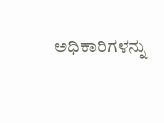ಅಧಿಕಾರಿಗಳನ್ನು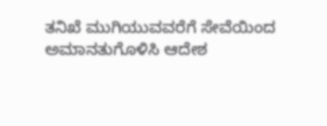ತನಿಖೆ ಮುಗಿಯುವವರೆಗೆ ಸೇವೆಯಿಂದ ಅಮಾನತುಗೊಳಿಸಿ ಆದೇಶ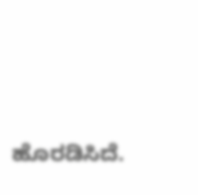ಹೊರಡಿಸಿದೆ.